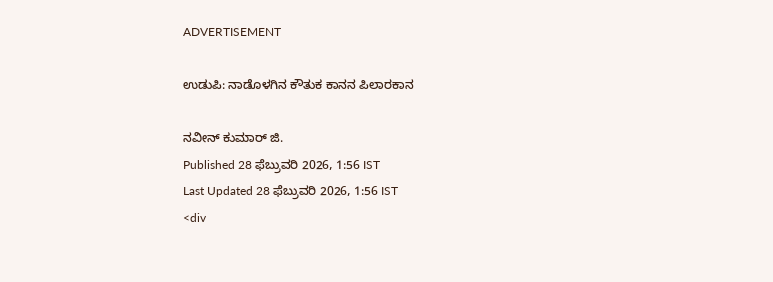ADVERTISEMENT

ಉಡುಪಿ: ನಾಡೊಳಗಿನ ಕೌತುಕ ಕಾನನ ಪಿಲಾರಕಾನ

ನವೀನ್ ಕುಮಾರ್ ಜಿ.
Published 28 ಫೆಬ್ರುವರಿ 2026, 1:56 IST
Last Updated 28 ಫೆಬ್ರುವರಿ 2026, 1:56 IST
<div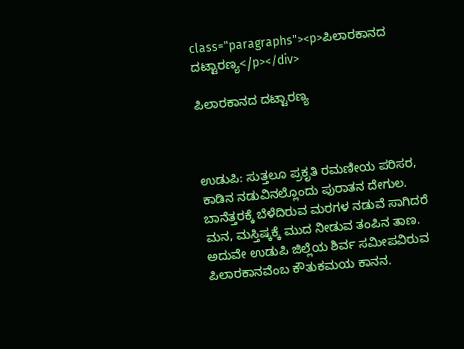class="paragraphs"><p>ಪಿಲಾರಕಾನದ ದಟ್ಟಾರಣ್ಯ</p></div>

ಪಿಲಾರಕಾನದ ದಟ್ಟಾರಣ್ಯ



ಉಡುಪಿ: ಸುತ್ತಲೂ ಪ್ರಕೃತಿ ರಮಣೀಯ ಪರಿಸರ, ಕಾಡಿನ ನಡುವಿನಲ್ಲೊಂದು ಪುರಾತನ ದೇಗುಲ. ಬಾನೆತ್ತರಕ್ಕೆ ಬೆಳೆದಿರುವ ಮರಗಳ ನಡುವೆ ಸಾಗಿದರೆ ಮನ, ಮಸ್ತಿಷ್ಕಕ್ಕೆ ಮುದ ನೀಡುವ ತಂಪಿನ ತಾಣ. ಅದುವೇ ಉಡುಪಿ ಜಿಲ್ಲೆಯ ಶಿರ್ವ ಸಮೀಪವಿರುವ ಪಿಲಾರಕಾನವೆಂಬ ಕೌತುಕಮಯ ಕಾನನ.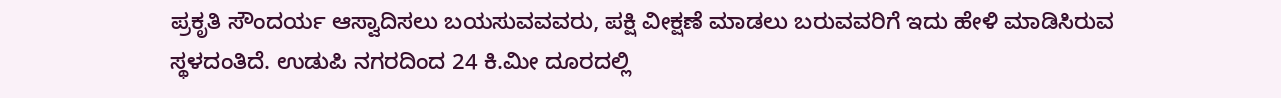ಪ್ರಕೃತಿ ಸೌಂದರ್ಯ ಆಸ್ವಾದಿಸಲು ಬಯಸುವವವರು, ಪಕ್ಷಿ ವೀಕ್ಷಣೆ ಮಾಡಲು ಬರುವವರಿಗೆ ಇದು ಹೇಳಿ ಮಾಡಿಸಿರುವ ಸ್ಥಳದಂತಿದೆ. ಉಡುಪಿ ನಗರದಿಂದ 24 ಕಿ.ಮೀ ದೂರದಲ್ಲಿ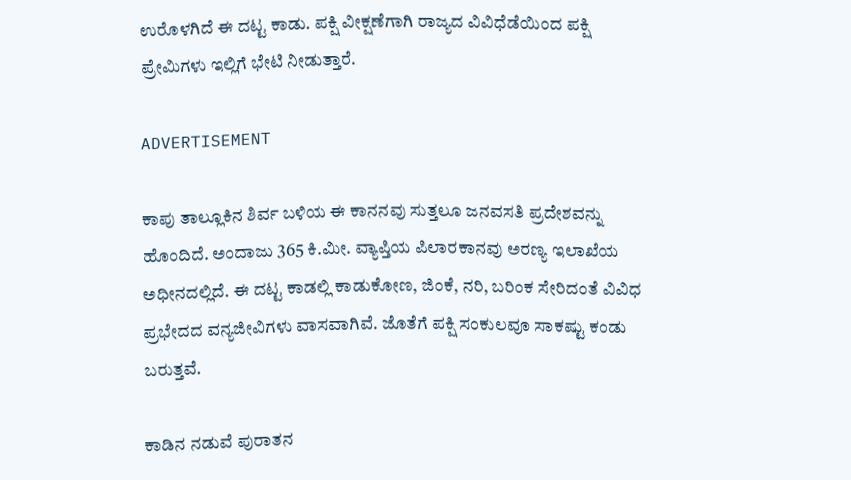ಉರೊಳಗಿದೆ ಈ ದಟ್ಟ ಕಾಡು. ಪಕ್ಷಿ ವೀಕ್ಷಣೆಗಾಗಿ ರಾಜ್ಯದ ವಿವಿಧೆಡೆಯಿಂದ ಪಕ್ಷಿ ಪ್ರೇಮಿಗಳು ಇಲ್ಲಿಗೆ ಭೇಟಿ ನೀಡುತ್ತಾರೆ.

ADVERTISEMENT

ಕಾಪು ತಾಲ್ಲೂಕಿನ ಶಿರ್ವ ಬಳಿಯ ಈ ಕಾನನವು ಸುತ್ತಲೂ ಜನವಸತಿ ಪ್ರದೇಶವನ್ನು ಹೊಂದಿದೆ. ಅಂದಾಜು 365 ಕಿ.ಮೀ. ವ್ಯಾಪ್ತಿಯ ಪಿಲಾರಕಾನವು ಅರಣ್ಯ ಇಲಾಖೆಯ ಅಧೀನದಲ್ಲಿದೆ. ಈ ದಟ್ಟ ಕಾಡಲ್ಲಿ ಕಾಡುಕೋಣ, ಜಿಂಕೆ, ನರಿ, ಬರಿಂಕ ಸೇರಿದಂತೆ ವಿವಿಧ ಪ್ರಭೇದದ ವನ್ಯಜೀವಿಗಳು ವಾಸವಾಗಿವೆ. ಜೊತೆಗೆ ಪಕ್ಷಿ ಸಂಕುಲವೂ ಸಾಕಷ್ಟು ಕಂಡು ಬರುತ್ತವೆ.

ಕಾಡಿನ ನಡುವೆ ಪುರಾತನ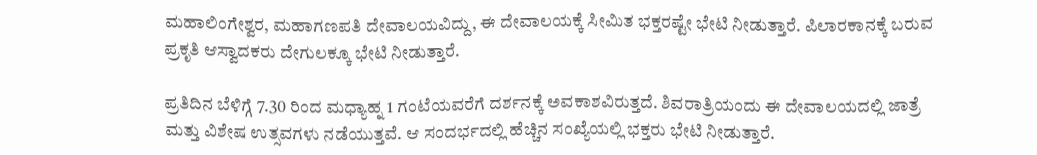ಮಹಾಲಿಂಗೇಶ್ವರ, ಮಹಾಗಣಪತಿ ದೇವಾಲಯವಿದ್ದು, ಈ ದೇವಾಲಯಕ್ಕೆ ಸೀಮಿತ ಭಕ್ತರಷ್ಟೇ ಭೇಟಿ ನೀಡುತ್ತಾರೆ. ಪಿಲಾರಕಾನಕ್ಕೆ ಬರುವ ಪ್ರಕೃತಿ ಆಸ್ವಾದಕರು ದೇಗುಲಕ್ಕೂ ಭೇಟಿ ನೀಡುತ್ತಾರೆ.

ಪ್ರತಿದಿನ ಬೆಳಿಗ್ಗೆ 7.30 ರಿಂದ ಮಧ್ಯಾಹ್ನ 1 ಗಂಟೆಯವರೆಗೆ ದರ್ಶನಕ್ಕೆ ಅವಕಾಶವಿರುತ್ತದೆ. ಶಿವರಾತ್ರಿಯಂದು ಈ ದೇವಾಲಯದಲ್ಲಿ ಜಾತ್ರೆ ಮತ್ತು ವಿಶೇಷ ಉತ್ಸವಗಳು ನಡೆಯುತ್ತವೆ. ಆ ಸಂದರ್ಭದಲ್ಲಿ ಹೆಚ್ಚಿನ ಸಂಖ್ಯೆಯಲ್ಲಿ ಭಕ್ತರು ಭೇಟಿ ನೀಡುತ್ತಾರೆ.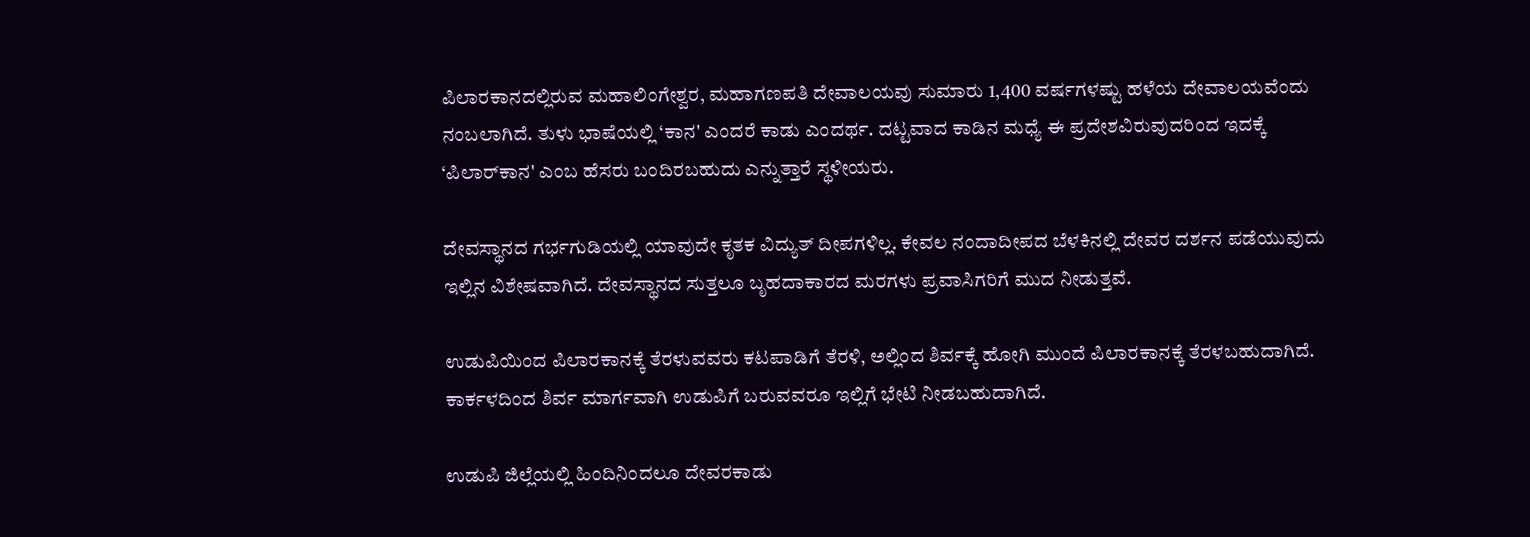ಪಿಲಾರಕಾನದಲ್ಲಿರುವ ಮಹಾಲಿಂಗೇಶ್ವರ, ಮಹಾಗಣಪತಿ ದೇವಾಲಯವು ಸುಮಾರು 1,400 ವರ್ಷಗಳಷ್ಟು ಹಳೆಯ ದೇವಾಲಯವೆಂದು ನಂಬಲಾಗಿದೆ. ತುಳು ಭಾಷೆಯಲ್ಲಿ ‘ಕಾನ' ಎಂದರೆ ಕಾಡು ಎಂದರ್ಥ. ದಟ್ಟವಾದ ಕಾಡಿನ ಮಧ್ಯೆ ಈ ಪ್ರದೇಶವಿರುವುದರಿಂದ ಇದಕ್ಕೆ ‘ಪಿಲಾರ್‌ಕಾನ' ಎಂಬ ಹೆಸರು ಬಂದಿರಬಹುದು ಎನ್ನುತ್ತಾರೆ ಸ್ಥಳೀಯರು.

ದೇವಸ್ಥಾನದ ಗರ್ಭಗುಡಿಯಲ್ಲಿ ಯಾವುದೇ ಕೃತಕ ವಿದ್ಯುತ್ ದೀಪಗಳಿಲ್ಲ. ಕೇವಲ ನಂದಾದೀಪದ ಬೆಳಕಿನಲ್ಲಿ ದೇವರ ದರ್ಶನ ಪಡೆಯುವುದು ಇಲ್ಲಿನ ವಿಶೇಷವಾಗಿದೆ. ದೇವಸ್ಥಾನದ ಸುತ್ತಲೂ ಬೃಹದಾಕಾರದ ಮರಗಳು ಪ್ರವಾಸಿಗರಿಗೆ ಮುದ ನೀಡುತ್ತವೆ.

ಉಡುಪಿಯಿಂದ ಪಿಲಾರಕಾನಕ್ಕೆ ತೆರಳುವವರು ಕಟಪಾಡಿಗೆ ತೆರಳಿ, ಅಲ್ಲಿಂದ ಶಿರ್ವಕ್ಕೆ ಹೋಗಿ ಮುಂದೆ ಪಿಲಾರಕಾನಕ್ಕೆ ತೆರಳಬಹುದಾಗಿದೆ. ಕಾರ್ಕಳದಿಂದ ಶಿರ್ವ ಮಾರ್ಗವಾಗಿ ಉಡುಪಿಗೆ ಬರುವವರೂ ಇಲ್ಲಿಗೆ ಭೇಟಿ ನೀಡಬಹುದಾಗಿದೆ.

ಉಡುಪಿ ಜಿಲ್ಲೆಯಲ್ಲಿ ಹಿಂದಿನಿಂದಲೂ ದೇವರಕಾಡು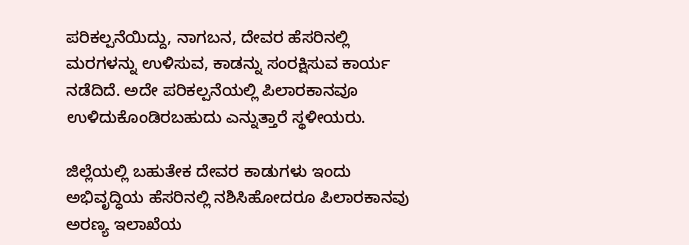ಪರಿಕಲ್ಪನೆಯಿದ್ದು, ನಾಗಬನ, ದೇವರ ಹೆಸರಿನಲ್ಲಿ ಮರಗಳನ್ನು ಉಳಿಸುವ, ಕಾಡನ್ನು ಸಂರಕ್ಷಿಸುವ ಕಾರ್ಯ ನಡೆದಿದೆ. ಅದೇ ಪರಿಕಲ್ಪನೆಯಲ್ಲಿ ಪಿಲಾರಕಾನವೂ ಉಳಿದುಕೊಂಡಿರಬಹುದು ಎನ್ನುತ್ತಾರೆ ಸ್ಥಳೀಯರು.

ಜಿಲ್ಲೆಯಲ್ಲಿ ಬಹುತೇಕ ದೇವರ ಕಾಡುಗಳು ಇಂದು ಅಭಿವೃದ್ಧಿಯ ಹೆಸರಿನಲ್ಲಿ ನಶಿಸಿಹೋದರೂ ಪಿಲಾರಕಾನವು ಅರಣ್ಯ ಇಲಾಖೆಯ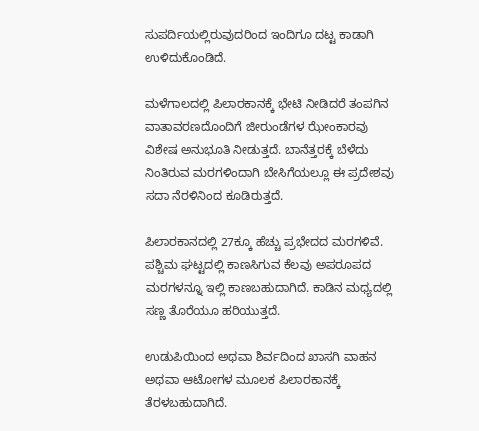ಸುಪರ್ದಿಯಲ್ಲಿರುವುದರಿಂದ ಇಂದಿಗೂ ದಟ್ಟ ಕಾಡಾಗಿ ಉಳಿದುಕೊಂಡಿದೆ.

ಮಳೆಗಾಲದಲ್ಲಿ ಪಿಲಾರಕಾನಕ್ಕೆ ಭೇಟಿ ನೀಡಿದರೆ ತಂಪಗಿನ ವಾತಾವರಣದೊಂದಿಗೆ ಜೀರುಂಡೆಗಳ ಝೇಂಕಾರವು ವಿಶೇಷ ಅನುಭೂತಿ ನೀಡುತ್ತದೆ. ಬಾನೆತ್ತರಕ್ಕೆ ಬೆಳೆದು ನಿಂತಿರುವ ಮರಗಳಿಂದಾಗಿ ಬೇಸಿಗೆಯಲ್ಲೂ ಈ ಪ್ರದೇಶವು ಸದಾ ನೆರಳಿನಿಂದ ಕೂಡಿರುತ್ತದೆ.

ಪಿಲಾರಕಾನದಲ್ಲಿ 27ಕ್ಕೂ ಹೆಚ್ಚು ಪ್ರಭೇದದ ಮರಗಳಿವೆ. ಪಶ್ಚಿಮ ಘಟ್ಟದಲ್ಲಿ ಕಾಣಸಿಗುವ ಕೆಲವು ಅಪರೂಪದ ಮರಗಳನ್ನೂ ಇಲ್ಲಿ ಕಾಣಬಹುದಾಗಿದೆ. ಕಾಡಿನ ಮಧ್ಯದಲ್ಲಿ ಸಣ್ಣ ತೊರೆಯೂ ಹರಿಯುತ್ತದೆ.

ಉಡುಪಿಯಿಂದ ಅಥವಾ ಶಿರ್ವದಿಂದ ಖಾಸಗಿ ವಾಹನ ಅಥವಾ ಆಟೋಗಳ ಮೂಲಕ ಪಿಲಾರಕಾನಕ್ಕೆ ತೆರಳಬಹುದಾಗಿದೆ.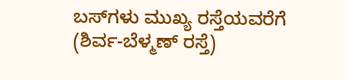ಬಸ್‌ಗಳು ಮುಖ್ಯ ರಸ್ತೆಯವರೆಗೆ (ಶಿರ್ವ-ಬೆಳ್ಮಣ್ ರಸ್ತೆ)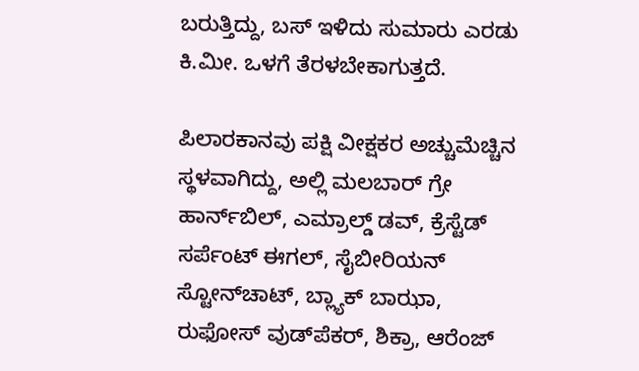ಬರುತ್ತಿದ್ದು, ಬಸ್‌ ಇಳಿದು ಸುಮಾರು ಎರಡು ಕಿ.ಮೀ. ಒಳಗೆ ತೆರಳಬೇಕಾಗುತ್ತದೆ.

ಪಿಲಾರಕಾನವು ಪಕ್ಷಿ ವೀಕ್ಷಕರ ಅಚ್ಚುಮೆಚ್ಚಿನ ಸ್ಥಳವಾಗಿದ್ದು, ಅಲ್ಲಿ ಮಲಬಾರ್‌ ಗ್ರೇ ಹಾರ್ನ್‌ಬಿಲ್‌, ಎಮ್ರಾಲ್ಡ್ ಡವ್‌, ಕ್ರೆಸ್ಟೆಡ್‌ ಸರ್ಪೆಂಟ್‌ ಈಗಲ್‌, ಸೈಬೀರಿಯನ್‌ ಸ್ಟೋನ್‌ಚಾಟ್‌, ಬ್ಲ್ಯಾಕ್‌ ಬಾಝಾ, ರುಫೋಸ್‌ ವುಡ್‌ಪೆಕರ್‌, ಶಿಕ್ರಾ, ಆರೆಂಜ್‌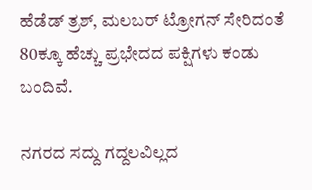ಹೆಡೆಡ್‌ ತ್ರಶ್‌, ಮಲಬರ್‌ ಟ್ರೋಗನ್‌ ಸೇರಿದಂತೆ 80ಕ್ಕೂ ಹೆಚ್ಚು ಪ್ರಭೇದದ ಪಕ್ಷಿಗಳು ಕಂಡು ಬಂದಿವೆ.

ನಗರದ ಸದ್ದು ಗದ್ದಲವಿಲ್ಲದ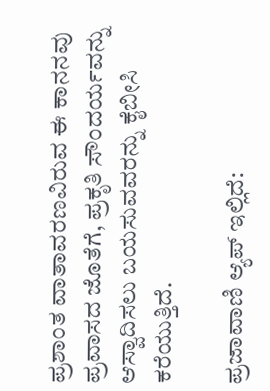ಪ್ರಶಾಂತ ವಾತಾವರಣವಿರುವ ಈ ಕಾನನವು ಪ್ರವಾಸದ ಜೊತೆಗೆ, ಪ್ರಕೃತಿ ಸೌಂದರ್ಯವನ್ನು ಆಸ್ವಾದಿಸಲು ಬಯಸುವವರನ್ನು ಕೈಬೀಸಿ ಕರೆಯುತ್ತಿದೆ.

ಪ್ರಜಾವಾಣಿ ಆ್ಯಪ್ ಇಲ್ಲಿದೆ: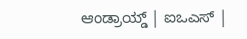ಆಂಡ್ರಾಯ್ಡ್ | ಐಒಎಸ್ |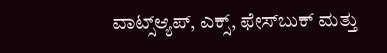ವಾಟ್ಸ್ಆ್ಯಪ್, ಎಕ್ಸ್, ಫೇಸ್‌ಬುಕ್ ಮತ್ತು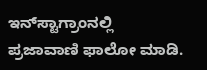ಇನ್‌ಸ್ಟಾಗ್ರಾಂನಲ್ಲಿ ಪ್ರಜಾವಾಣಿ ಫಾಲೋ ಮಾಡಿ.